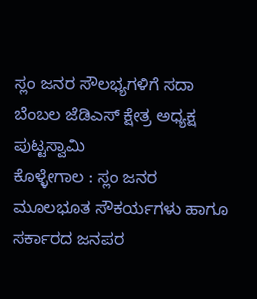ಸ್ಲಂ ಜನರ ಸೌಲಭ್ಯಗಳಿಗೆ ಸದಾ ಬೆಂಬಲ ಜೆಡಿಎಸ್ ಕ್ಷೇತ್ರ ಅಧ್ಯಕ್ಷ ಪುಟ್ಟಸ್ವಾಮಿ
ಕೊಳ್ಳೇಗಾಲ : ಸ್ಲಂ ಜನರ ಮೂಲಭೂತ ಸೌಕರ್ಯಗಳು ಹಾಗೂ ಸರ್ಕಾರದ ಜನಪರ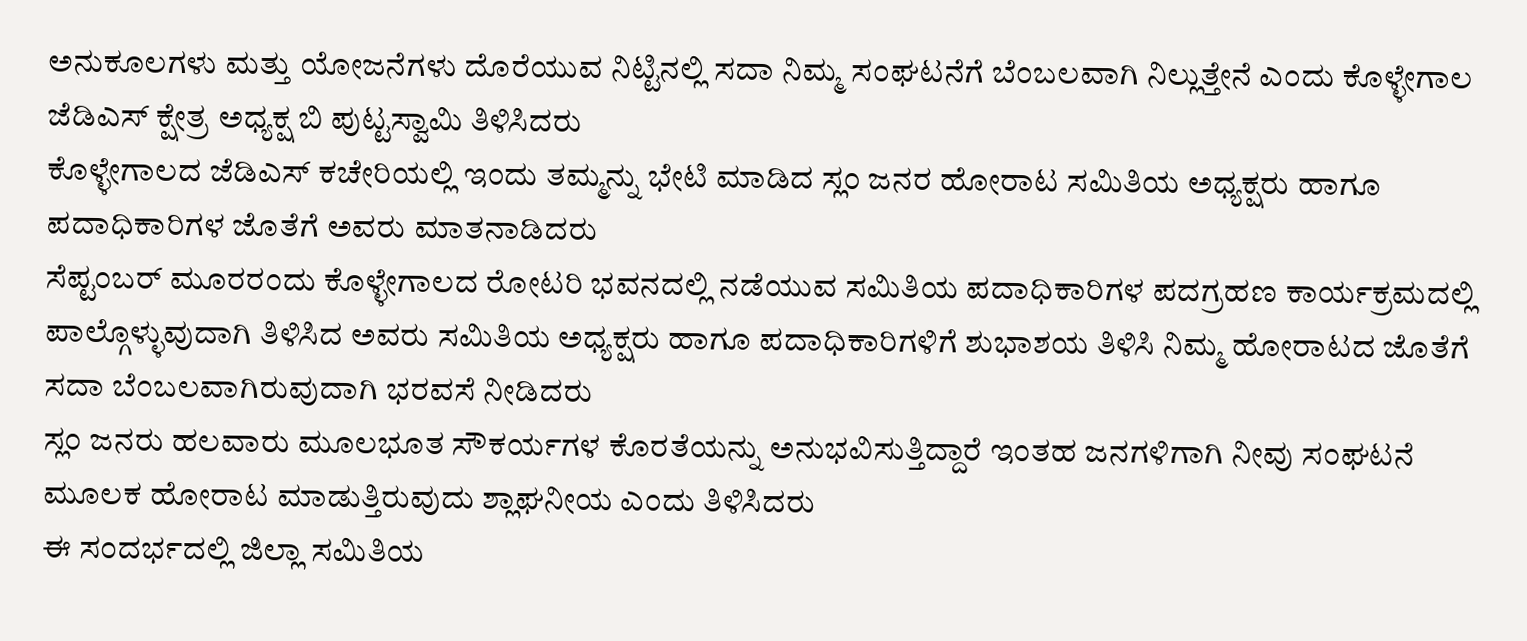ಅನುಕೂಲಗಳು ಮತ್ತು ಯೋಜನೆಗಳು ದೊರೆಯುವ ನಿಟ್ಟಿನಲ್ಲಿ ಸದಾ ನಿಮ್ಮ ಸಂಘಟನೆಗೆ ಬೆಂಬಲವಾಗಿ ನಿಲ್ಲುತ್ತೇನೆ ಎಂದು ಕೊಳ್ಳೇಗಾಲ ಜೆಡಿಎಸ್ ಕ್ಷೇತ್ರ ಅಧ್ಯಕ್ಷ ಬಿ ಪುಟ್ಟಸ್ವಾಮಿ ತಿಳಿಸಿದರು
ಕೊಳ್ಳೇಗಾಲದ ಜೆಡಿಎಸ್ ಕಚೇರಿಯಲ್ಲಿ ಇಂದು ತಮ್ಮನ್ನು ಭೇಟಿ ಮಾಡಿದ ಸ್ಲಂ ಜನರ ಹೋರಾಟ ಸಮಿತಿಯ ಅಧ್ಯಕ್ಷರು ಹಾಗೂ ಪದಾಧಿಕಾರಿಗಳ ಜೊತೆಗೆ ಅವರು ಮಾತನಾಡಿದರು
ಸೆಪ್ಟಂಬರ್ ಮೂರರಂದು ಕೊಳ್ಳೇಗಾಲದ ರೋಟರಿ ಭವನದಲ್ಲಿ ನಡೆಯುವ ಸಮಿತಿಯ ಪದಾಧಿಕಾರಿಗಳ ಪದಗ್ರಹಣ ಕಾರ್ಯಕ್ರಮದಲ್ಲಿ ಪಾಲ್ಗೊಳ್ಳುವುದಾಗಿ ತಿಳಿಸಿದ ಅವರು ಸಮಿತಿಯ ಅಧ್ಯಕ್ಷರು ಹಾಗೂ ಪದಾಧಿಕಾರಿಗಳಿಗೆ ಶುಭಾಶಯ ತಿಳಿಸಿ ನಿಮ್ಮ ಹೋರಾಟದ ಜೊತೆಗೆ ಸದಾ ಬೆಂಬಲವಾಗಿರುವುದಾಗಿ ಭರವಸೆ ನೀಡಿದರು
ಸ್ಲಂ ಜನರು ಹಲವಾರು ಮೂಲಭೂತ ಸೌಕರ್ಯಗಳ ಕೊರತೆಯನ್ನು ಅನುಭವಿಸುತ್ತಿದ್ದಾರೆ ಇಂತಹ ಜನಗಳಿಗಾಗಿ ನೀವು ಸಂಘಟನೆ ಮೂಲಕ ಹೋರಾಟ ಮಾಡುತ್ತಿರುವುದು ಶ್ಲಾಘನೀಯ ಎಂದು ತಿಳಿಸಿದರು
ಈ ಸಂದರ್ಭದಲ್ಲಿ ಜಿಲ್ಲಾ ಸಮಿತಿಯ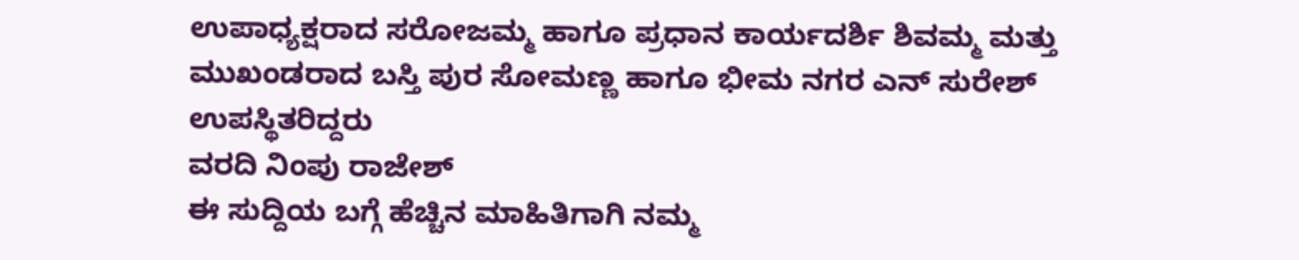ಉಪಾಧ್ಯಕ್ಷರಾದ ಸರೋಜಮ್ಮ ಹಾಗೂ ಪ್ರಧಾನ ಕಾರ್ಯದರ್ಶಿ ಶಿವಮ್ಮ ಮತ್ತು ಮುಖಂಡರಾದ ಬಸ್ತಿ ಪುರ ಸೋಮಣ್ಣ ಹಾಗೂ ಭೀಮ ನಗರ ಎನ್ ಸುರೇಶ್ ಉಪಸ್ಥಿತರಿದ್ದರು
ವರದಿ ನಿಂಪು ರಾಜೇಶ್
ಈ ಸುದ್ದಿಯ ಬಗ್ಗೆ ಹೆಚ್ಚಿನ ಮಾಹಿತಿಗಾಗಿ ನಮ್ಮ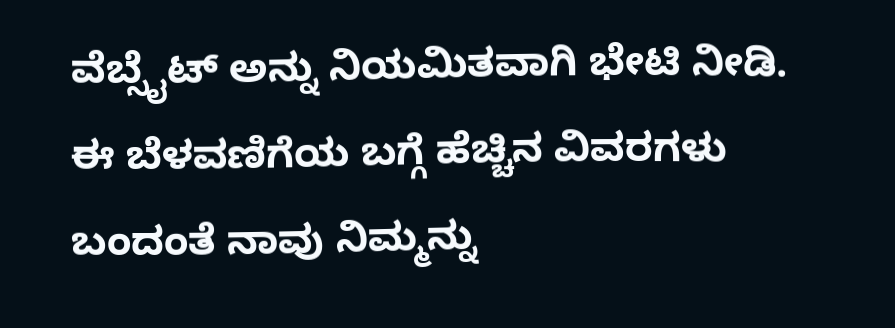ವೆಬ್ಸೈಟ್ ಅನ್ನು ನಿಯಮಿತವಾಗಿ ಭೇಟಿ ನೀಡಿ. ಈ ಬೆಳವಣಿಗೆಯ ಬಗ್ಗೆ ಹೆಚ್ಚಿನ ವಿವರಗಳು ಬಂದಂತೆ ನಾವು ನಿಮ್ಮನ್ನು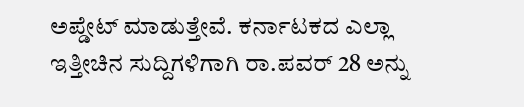ಅಪ್ಡೇಟ್ ಮಾಡುತ್ತೇವೆ. ಕರ್ನಾಟಕದ ಎಲ್ಲಾ ಇತ್ತೀಚಿನ ಸುದ್ದಿಗಳಿಗಾಗಿ ರಾ.ಪವರ್ 28 ಅನ್ನು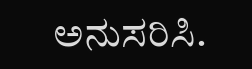ಅನುಸರಿಸಿ.